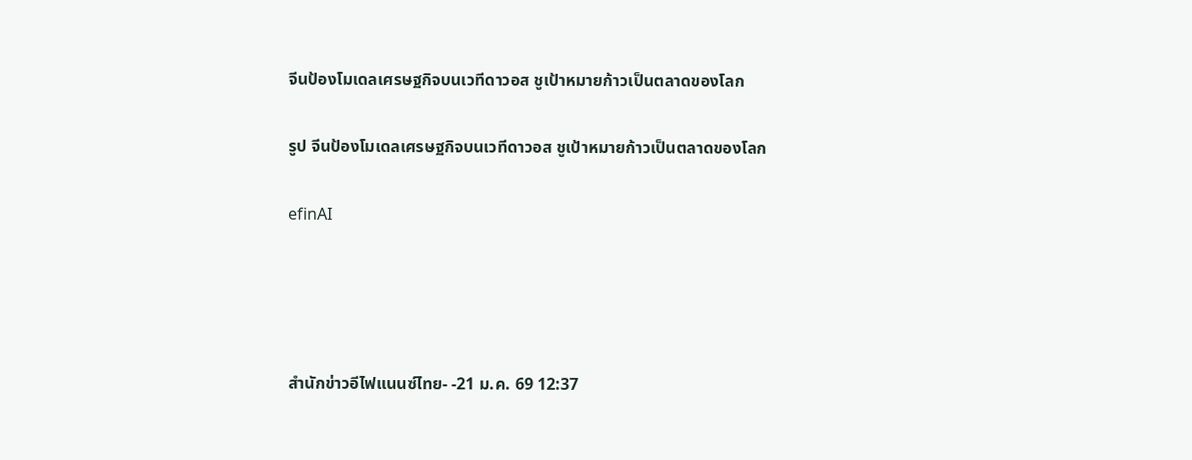จีนป้องโมเดลเศรษฐกิจบนเวทีดาวอส ชูเป้าหมายก้าวเป็นตลาดของโลก

รูป จีนป้องโมเดลเศรษฐกิจบนเวทีดาวอส ชูเป้าหมายก้าวเป็นตลาดของโลก

efinAI




สำนักข่าวอีไฟแนนซ์ไทย- -21 ม.ค. 69 12:37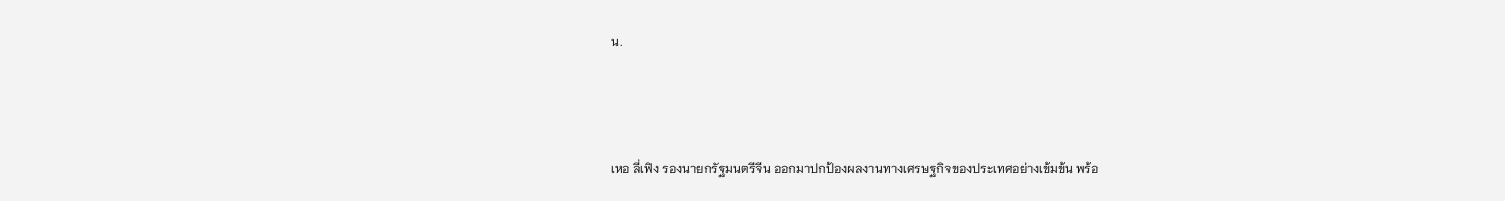น.



เหอ ลี่เฟิง รองนายกรัฐมนตรีจีน ออกมาปกป้องผลงานทางเศรษฐกิจของประเทศอย่างเข้มข้น พร้อ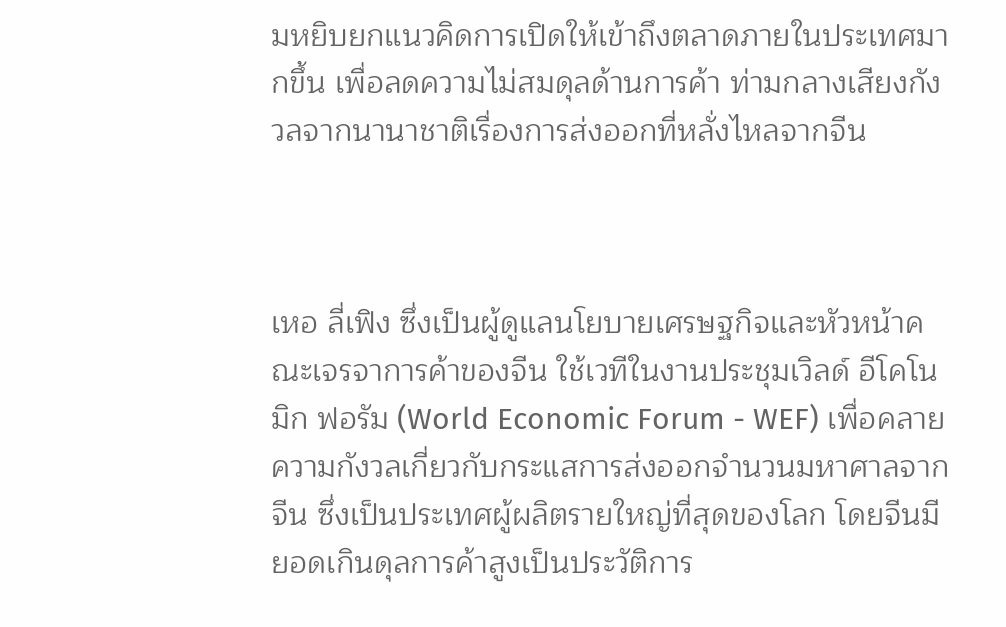มหยิบยกแนวคิดการเปิดให้เข้าถึงตลาดภายในประเทศมากขึ้น เพื่อลดความไม่สมดุลด้านการค้า ท่ามกลางเสียงกังวลจากนานาชาติเรื่องการส่งออกที่หลั่งไหลจากจีน



เหอ ลี่เฟิง ซึ่งเป็นผู้ดูแลนโยบายเศรษฐกิจและหัวหน้าคณะเจรจาการค้าของจีน ใช้เวทีในงานประชุมเวิลด์ อีโคโนมิก ฟอรัม (World Economic Forum - WEF) เพื่อคลายความกังวลเกี่ยวกับกระแสการส่งออกจำนวนมหาศาลจากจีน ซึ่งเป็นประเทศผู้ผลิตรายใหญ่ที่สุดของโลก โดยจีนมียอดเกินดุลการค้าสูงเป็นประวัติการ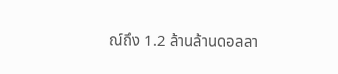ณ์ถึง 1.2 ล้านล้านดอลลา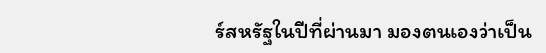ร์สหรัฐในปีที่ผ่านมา มองตนเองว่าเป็น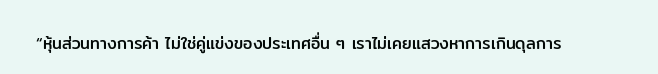“หุ้นส่วนทางการค้า ไม่ใช่คู่แข่งของประเทศอื่น ๆ เราไม่เคยแสวงหาการเกินดุลการ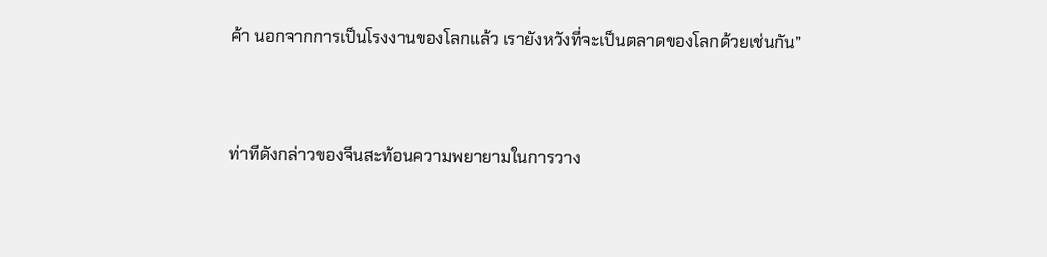ค้า นอกจากการเป็นโรงงานของโลกแล้ว เรายังหวังที่จะเป็นตลาดของโลกด้วยเช่นกัน”



ท่าทีดังกล่าวของจีนสะท้อนความพยายามในการวาง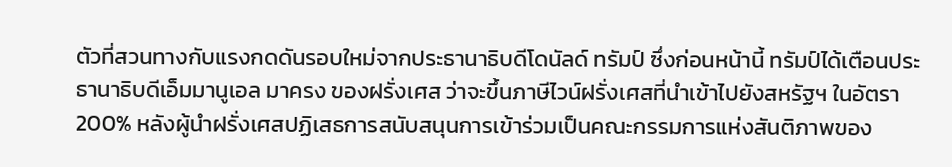ตัวที่สวนทางกับแรงกดดันรอบใหม่จากประธานาธิบดีโดนัลด์ ทรัมป์ ซึ่งก่อนหน้านี้ ทรัมป์ได้เตือนประธานาธิบดีเอ็มมานูเอล มาครง ของฝรั่งเศส ว่าจะขึ้นภาษีไวน์ฝรั่งเศสที่นำเข้าไปยังสหรัฐฯ ในอัตรา 200% หลังผู้นำฝรั่งเศสปฏิเสธการสนับสนุนการเข้าร่วมเป็นคณะกรรมการแห่งสันติภาพของ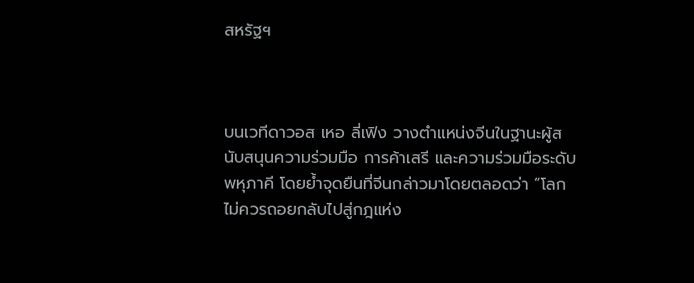สหรัฐฯ



บนเวทีดาวอส เหอ ลี่เฟิง วางตำแหน่งจีนในฐานะผู้สนับสนุนความร่วมมือ การค้าเสรี และความร่วมมือระดับพหุภาคี โดยย้ำจุดยืนที่จีนกล่าวมาโดยตลอดว่า “โลกไม่ควรถอยกลับไปสู่กฎแห่ง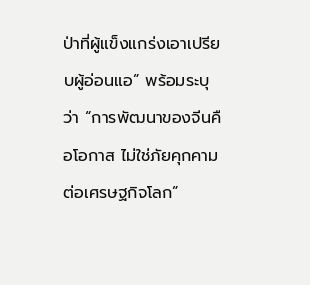ป่าที่ผู้แข็งแกร่งเอาเปรียบผู้อ่อนแอ” พร้อมระบุว่า “การพัฒนาของจีนคือโอกาส ไม่ใช่ภัยคุกคามต่อเศรษฐกิจโลก”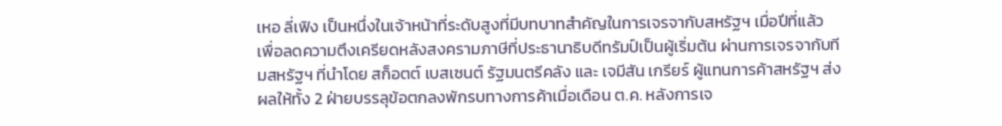เหอ ลี่เฟิง เป็นหนึ่งในเจ้าหน้าที่ระดับสูงที่มีบทบาทสำคัญในการเจรจากับสหรัฐฯ เมื่อปีที่แล้ว เพื่อลดความตึงเครียดหลังสงครามภาษีที่ประธานาธิบดีทรัมป์เป็นผู้เริ่มต้น ผ่านการเจรจากับทีมสหรัฐฯ ที่นำโดย สก็อตต์ เบสเซนต์ รัฐมนตรีคลัง และ เจมีสัน เกรียร์ ผู้แทนการค้าสหรัฐฯ ส่งผลให้ทั้ง 2 ฝ่ายบรรลุข้อตกลงพักรบทางการค้าเมื่อเดือน ต.ค. หลังการเจ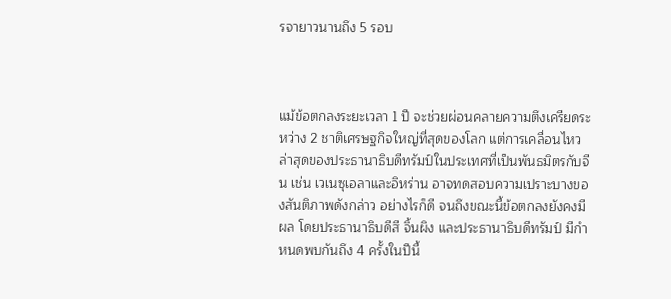รจายาวนานถึง 5 รอบ



แม้ข้อตกลงระยะเวลา 1 ปี จะช่วยผ่อนคลายความตึงเครียดระหว่าง 2 ชาติเศรษฐกิจใหญ่ที่สุดของโลก แต่การเคลื่อนไหวล่าสุดของประธานาธิบดีทรัมป์ในประเทศที่เป็นพันธมิตรกับจีน เช่น เวเนซุเอลาและอิหร่าน อาจทดสอบความเปราะบางของสันติภาพดังกล่าว อย่างไรก็ดี จนถึงขณะนี้ข้อตกลงยังคงมีผล โดยประธานาธิบดีสี จิ้นผิง และประธานาธิบดีทรัมป์ มีกำหนดพบกันถึง 4 ครั้งในปีนี้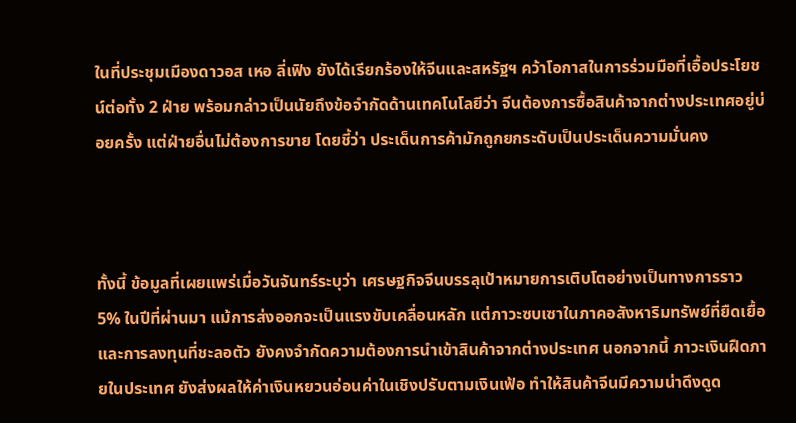ในที่ประชุมเมืองดาวอส เหอ ลี่เฟิง ยังได้เรียกร้องให้จีนและสหรัฐฯ คว้าโอกาสในการร่วมมือที่เอื้อประโยชน์ต่อทั้ง 2 ฝ่าย พร้อมกล่าวเป็นนัยถึงข้อจำกัดด้านเทคโนโลยีว่า จีนต้องการซื้อสินค้าจากต่างประเทศอยู่บ่อยครั้ง แต่ฝ่ายอื่นไม่ต้องการขาย โดยชี้ว่า ประเด็นการค้ามักถูกยกระดับเป็นประเด็นความมั่นคง



ทั้งนี้ ข้อมูลที่เผยแพร่เมื่อวันจันทร์ระบุว่า เศรษฐกิจจีนบรรลุเป้าหมายการเติบโตอย่างเป็นทางการราว 5% ในปีที่ผ่านมา แม้การส่งออกจะเป็นแรงขับเคลื่อนหลัก แต่ภาวะซบเซาในภาคอสังหาริมทรัพย์ที่ยืดเยื้อและการลงทุนที่ชะลอตัว ยังคงจำกัดความต้องการนำเข้าสินค้าจากต่างประเทศ นอกจากนี้ ภาวะเงินฝืดภายในประเทศ ยังส่งผลให้ค่าเงินหยวนอ่อนค่าในเชิงปรับตามเงินเฟ้อ ทำให้สินค้าจีนมีความน่าดึงดูด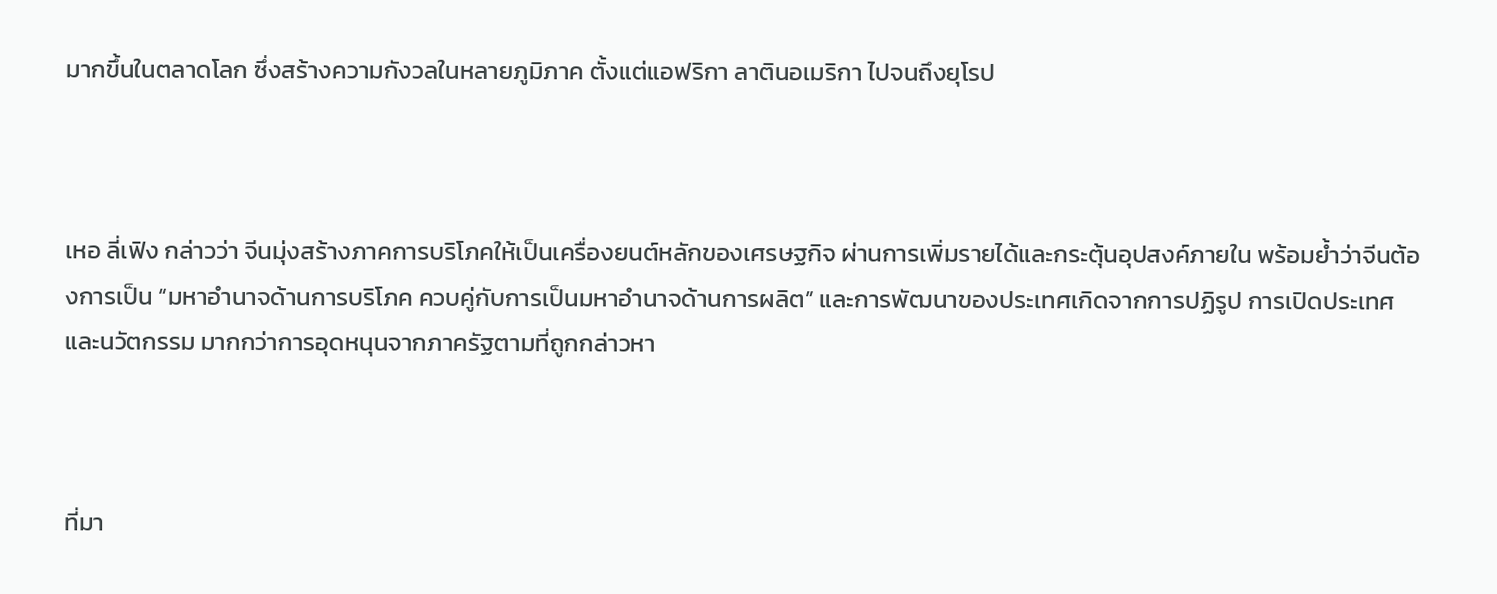มากขึ้นในตลาดโลก ซึ่งสร้างความกังวลในหลายภูมิภาค ตั้งแต่แอฟริกา ลาตินอเมริกา ไปจนถึงยุโรป



เหอ ลี่เฟิง กล่าวว่า จีนมุ่งสร้างภาคการบริโภคให้เป็นเครื่องยนต์หลักของเศรษฐกิจ ผ่านการเพิ่มรายได้และกระตุ้นอุปสงค์ภายใน พร้อมย้ำว่าจีนต้องการเป็น “มหาอำนาจด้านการบริโภค ควบคู่กับการเป็นมหาอำนาจด้านการผลิต” และการพัฒนาของประเทศเกิดจากการปฏิรูป การเปิดประเทศ และนวัตกรรม มากกว่าการอุดหนุนจากภาครัฐตามที่ถูกกล่าวหา



ที่มา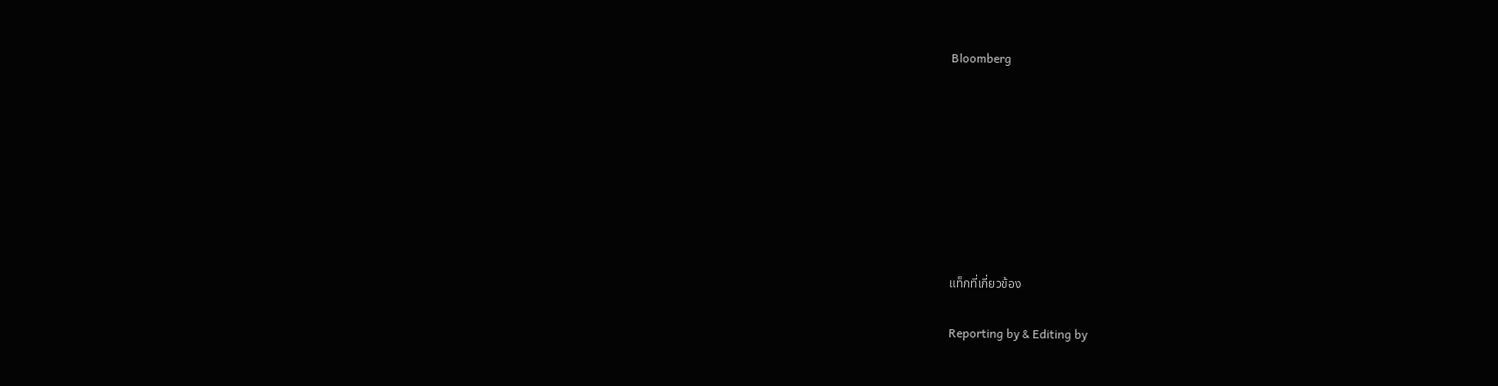Bloomberg








แท็กที่เกี่ยวข้อง

Reporting by & Editing by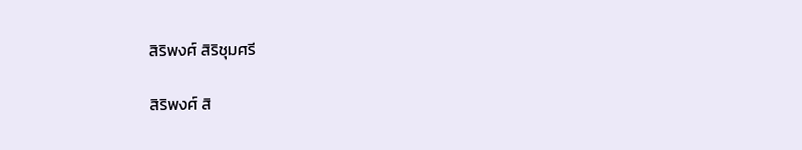สิริพงศ์ สิริชุมศรี

สิริพงศ์ สิ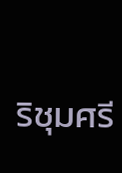ริชุมศรี